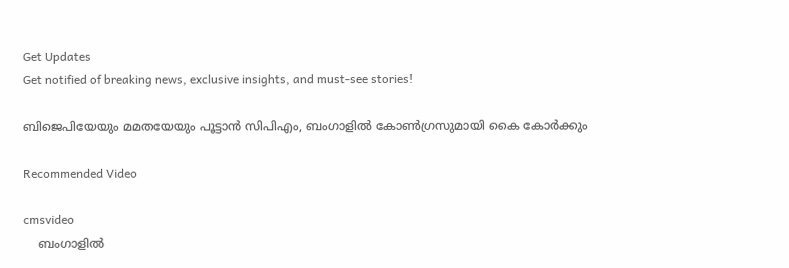Get Updates
Get notified of breaking news, exclusive insights, and must-see stories!

ബിജെപിയേയും മമതയേയും പൂട്ടാൻ സിപിഎം, ബംഗാളിൽ കോൺഗ്രസുമായി കൈ കോർക്കും

Recommended Video

cmsvideo
    ബംഗാളിൽ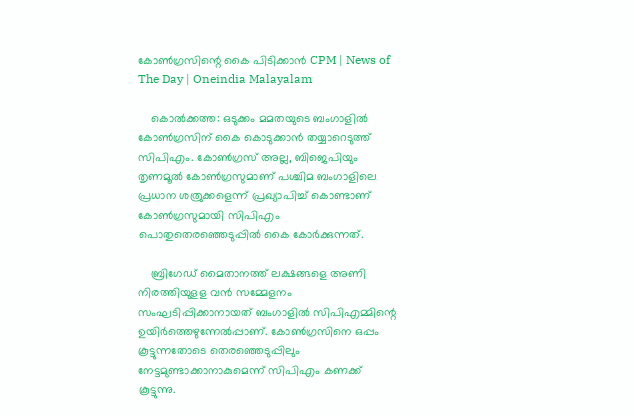കോൺഗ്രസിന്റെ കൈ പിടിക്കാൻ CPM | News of The Day | Oneindia Malayalam

    കൊല്‍ക്കത്ത: ഒടുക്കം മമതയുടെ ബംഗാളില്‍ കോണ്‍ഗ്രസിന് കൈ കൊടുക്കാന്‍ തയ്യാറെടുത്ത് സിപിഎം. കോണ്‍ഗ്രസ് അല്ല, ബിജെപിയും തൃണമൂല്‍ കോണ്‍ഗ്രസുമാണ് പശ്ചിമ ബംഗാളിലെ പ്രധാന ശത്രുക്കളെന്ന് പ്രഖ്യാപിച്ച് കൊണ്ടാണ് കോണ്‍ഗ്രസുമായി സിപിഎം പൊതുതെരഞ്ഞെടുപ്പില്‍ കൈ കോര്‍ക്കുന്നത്.

    ബ്രിഗേഡ് മൈതാനത്ത് ലക്ഷങ്ങളെ അണി നിരത്തിയുളള വന്‍ സമ്മേളനം സംഘടിപ്പിക്കാനായത് ബംഗാളില്‍ സിപിഎമ്മിന്റെ ഉയിര്‍ത്തെഴുന്നേല്‍പ്പാണ്. കോണ്‍ഗ്രസിനെ ഒപ്പം കൂട്ടുന്നതോടെ തെരഞ്ഞെടുപ്പിലും നേട്ടമുണ്ടാക്കാനാകുമെന്ന് സിപിഎം കണക്ക് കൂട്ടുന്നു.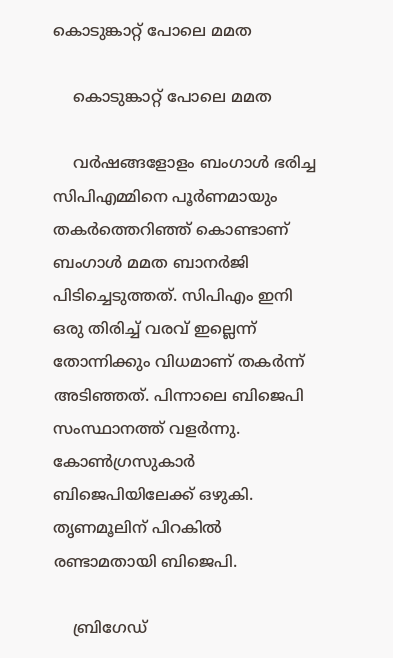കൊടുങ്കാറ്റ് പോലെ മമത

    കൊടുങ്കാറ്റ് പോലെ മമത

    വര്‍ഷങ്ങളോളം ബംഗാള്‍ ഭരിച്ച സിപിഎമ്മിനെ പൂര്‍ണമായും തകര്‍ത്തെറിഞ്ഞ് കൊണ്ടാണ് ബംഗാള്‍ മമത ബാനര്‍ജി പിടിച്ചെടുത്തത്. സിപിഎം ഇനി ഒരു തിരിച്ച് വരവ് ഇല്ലെന്ന് തോന്നിക്കും വിധമാണ് തകര്‍ന്ന് അടിഞ്ഞത്. പിന്നാലെ ബിജെപി സംസ്ഥാനത്ത് വളര്‍ന്നു. കോണ്‍ഗ്രസുകാര്‍ ബിജെപിയിലേക്ക് ഒഴുകി. തൃണമൂലിന് പിറകില്‍ രണ്ടാമതായി ബിജെപി.

    ബ്രിഗേഡ്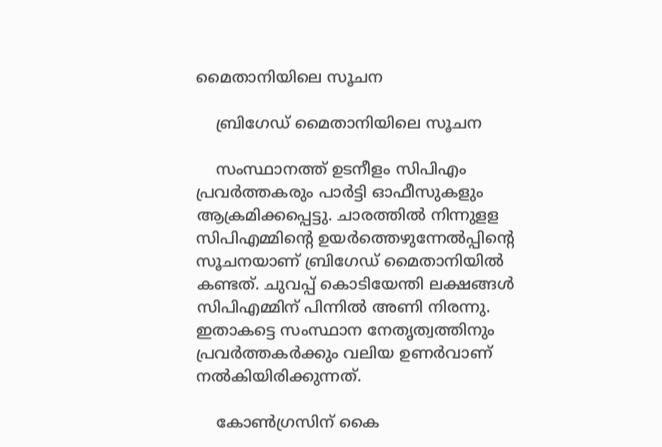മൈതാനിയിലെ സൂചന

    ബ്രിഗേഡ് മൈതാനിയിലെ സൂചന

    സംസ്ഥാനത്ത് ഉടനീളം സിപിഎം പ്രവര്‍ത്തകരും പാര്‍ട്ടി ഓഫീസുകളും ആക്രമിക്കപ്പെട്ടു. ചാരത്തില്‍ നിന്നുളള സിപിഎമ്മിന്റെ ഉയര്‍ത്തെഴുന്നേല്‍പ്പിന്റെ സൂചനയാണ് ബ്രിഗേഡ് മൈതാനിയില്‍ കണ്ടത്. ചുവപ്പ് കൊടിയേന്തി ലക്ഷങ്ങള്‍ സിപിഎമ്മിന് പിന്നില്‍ അണി നിരന്നു. ഇതാകട്ടെ സംസ്ഥാന നേതൃത്വത്തിനും പ്രവര്‍ത്തകര്‍ക്കും വലിയ ഉണര്‍വാണ് നല്‍കിയിരിക്കുന്നത്.

    കോൺഗ്രസിന് കൈ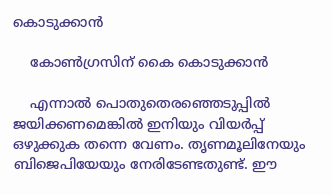കൊടുക്കാൻ

    കോൺഗ്രസിന് കൈ കൊടുക്കാൻ

    എന്നാല്‍ പൊതുതെരഞ്ഞെടുപ്പില്‍ ജയിക്കണമെങ്കില്‍ ഇനിയും വിയര്‍പ്പ് ഒഴുക്കുക തന്നെ വേണം. തൃണമൂലിനേയും ബിജെപിയേയും നേരിടേണ്ടതുണ്ട്. ഈ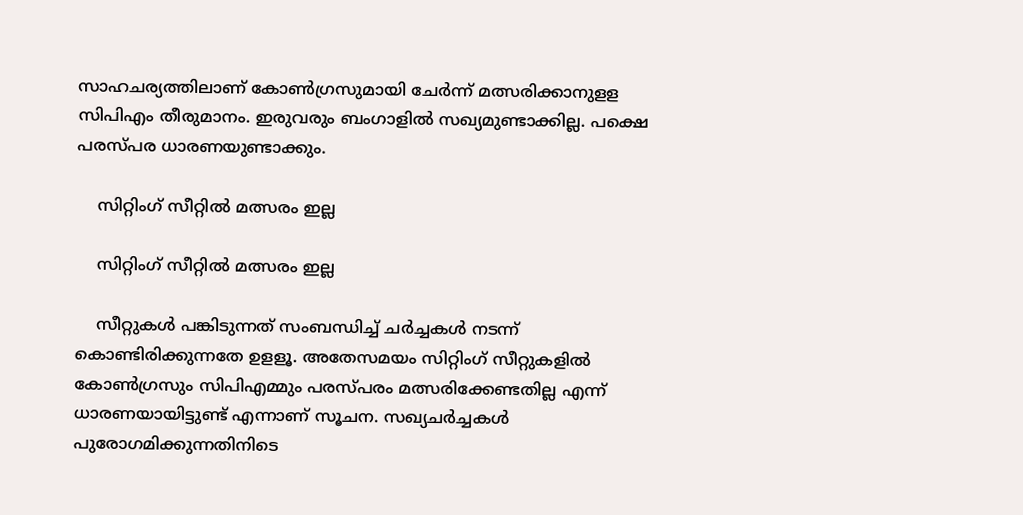സാഹചര്യത്തിലാണ് കോണ്‍ഗ്രസുമായി ചേര്‍ന്ന് മത്സരിക്കാനുളള സിപിഎം തീരുമാനം. ഇരുവരും ബംഗാളില്‍ സഖ്യമുണ്ടാക്കില്ല. പക്ഷെ പരസ്പര ധാരണയുണ്ടാക്കും.

    സിറ്റിംഗ് സീറ്റിൽ മത്സരം ഇല്ല

    സിറ്റിംഗ് സീറ്റിൽ മത്സരം ഇല്ല

    സീറ്റുകള്‍ പങ്കിടുന്നത് സംബന്ധിച്ച് ചര്‍ച്ചകള്‍ നടന്ന് കൊണ്ടിരിക്കുന്നതേ ഉളളൂ. അതേസമയം സിറ്റിംഗ് സീറ്റുകളില്‍ കോണ്‍ഗ്രസും സിപിഎമ്മും പരസ്പരം മത്സരിക്കേണ്ടതില്ല എന്ന് ധാരണയായിട്ടുണ്ട് എന്നാണ് സൂചന. സഖ്യചര്‍ച്ചകള്‍ പുരോഗമിക്കുന്നതിനിടെ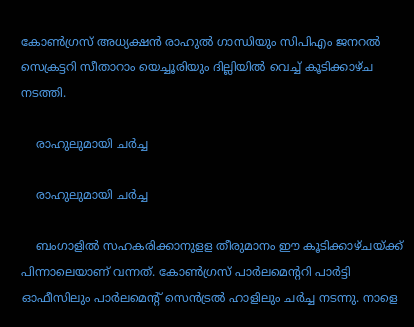കോണ്‍ഗ്രസ് അധ്യക്ഷന്‍ രാഹുല്‍ ഗാന്ധിയും സിപിഎം ജനറല്‍ സെക്രട്ടറി സീതാറാം യെച്ചൂരിയും ദില്ലിയില്‍ വെച്ച് കൂടിക്കാഴ്ച നടത്തി.

    രാഹുലുമായി ചർച്ച

    രാഹുലുമായി ചർച്ച

    ബംഗാളില്‍ സഹകരിക്കാനുളള തീരുമാനം ഈ കൂടിക്കാഴ്ചയ്ക്ക് പിന്നാലെയാണ് വന്നത്. കോണ്‍ഗ്രസ് പാര്‍ലമെന്ററി പാര്‍ട്ടി ഓഫീസിലും പാര്‍ലമെന്റ് സെന്‍ട്രല്‍ ഹാളിലും ചര്‍ച്ച നടന്നു. നാളെ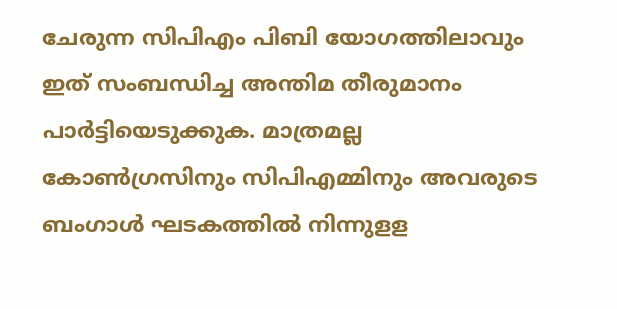ചേരുന്ന സിപിഎം പിബി യോഗത്തിലാവും ഇത് സംബന്ധിച്ച അന്തിമ തീരുമാനം പാര്‍ട്ടിയെടുക്കുക. മാത്രമല്ല കോണ്‍ഗ്രസിനും സിപിഎമ്മിനും അവരുടെ ബംഗാള്‍ ഘടകത്തില്‍ നിന്നുളള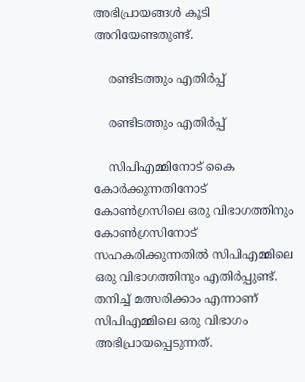അഭിപ്രായങ്ങള്‍ കൂടി അറിയേണ്ടതുണ്ട്.

    രണ്ടിടത്തും എതിർപ്പ്

    രണ്ടിടത്തും എതിർപ്പ്

    സിപിഎമ്മിനോട് കൈ കോര്‍ക്കുന്നതിനോട് കോണ്‍ഗ്രസിലെ ഒരു വിഭാഗത്തിനും കോണ്‍ഗ്രസിനോട് സഹകരിക്കുന്നതില്‍ സിപിഎമ്മിലെ ഒരു വിഭാഗത്തിനും എതിര്‍പ്പുണ്ട്. തനിച്ച് മത്സരിക്കാം എന്നാണ് സിപിഎമ്മിലെ ഒരു വിഭാഗം അഭിപ്രായപ്പെടുന്നത്.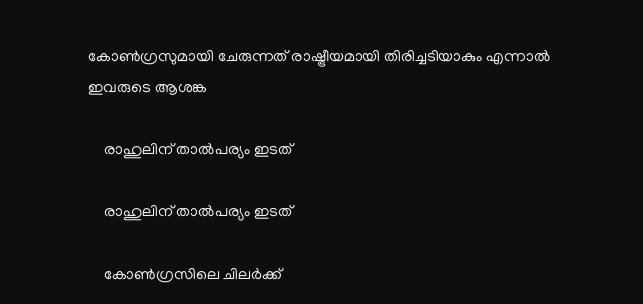കോണ്‍ഗ്രസുമായി ചേരുന്നത് രാഷ്ട്രീയമായി തിരിച്ചടിയാകും എന്നാല്‍ ഇവരുടെ ആശങ്ക

    രാഹുലിന് താൽപര്യം ഇടത്

    രാഹുലിന് താൽപര്യം ഇടത്

    കോണ്‍ഗ്രസിലെ ചിലര്‍ക്ക്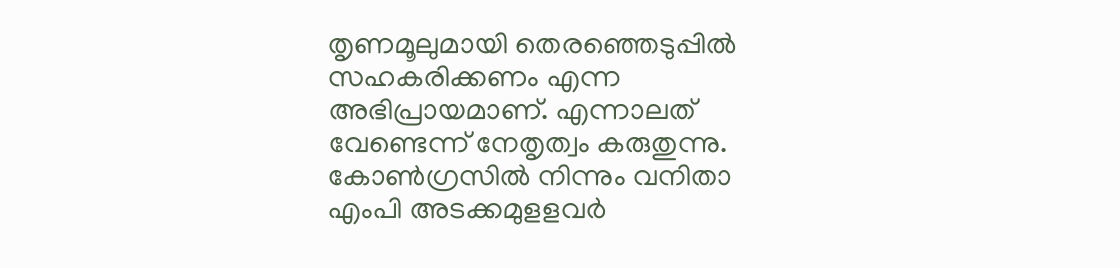തൃണമൂലുമായി തെരഞ്ഞെടുപ്പില്‍ സഹകരിക്കണം എന്ന അഭിപ്രായമാണ്. എന്നാലത് വേണ്ടെന്ന് നേതൃത്വം കരുതുന്നു. കോണ്‍ഗ്രസില്‍ നിന്നും വനിതാ എംപി അടക്കമുളളവര്‍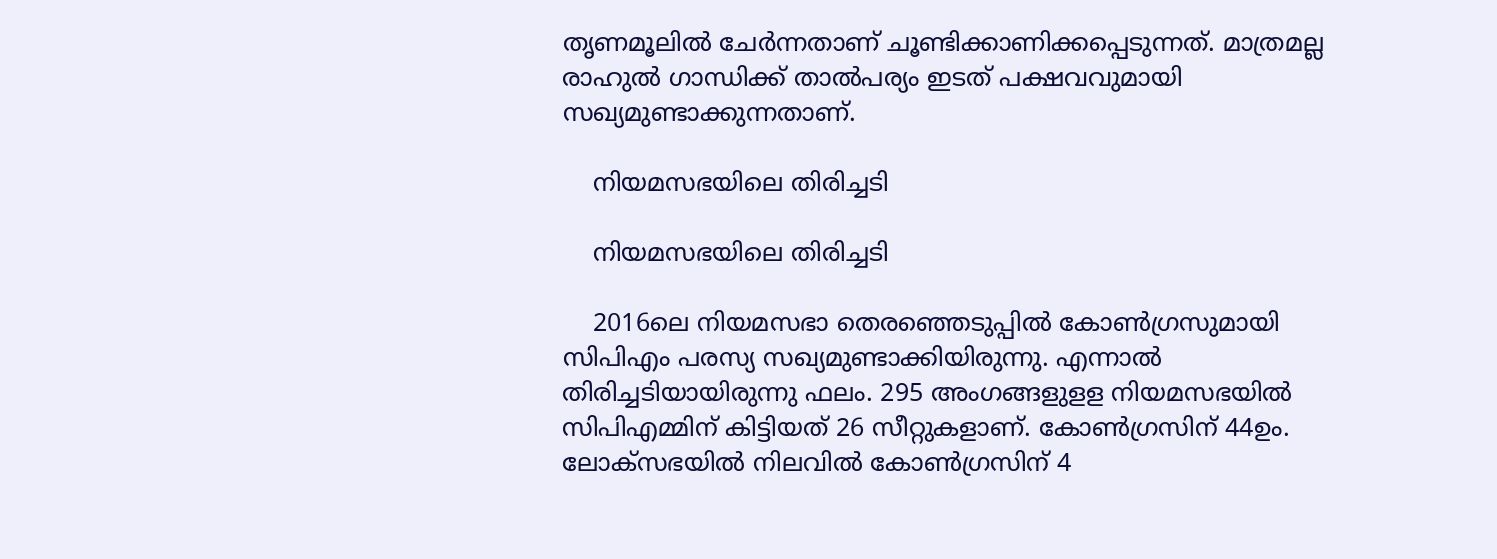തൃണമൂലില്‍ ചേര്‍ന്നതാണ് ചൂണ്ടിക്കാണിക്കപ്പെടുന്നത്. മാത്രമല്ല രാഹുല്‍ ഗാന്ധിക്ക് താല്‍പര്യം ഇടത് പക്ഷവവുമായി സഖ്യമുണ്ടാക്കുന്നതാണ്.

    നിയമസഭയിലെ തിരിച്ചടി

    നിയമസഭയിലെ തിരിച്ചടി

    2016ലെ നിയമസഭാ തെരഞ്ഞെടുപ്പില്‍ കോണ്‍ഗ്രസുമായി സിപിഎം പരസ്യ സഖ്യമുണ്ടാക്കിയിരുന്നു. എന്നാല്‍ തിരിച്ചടിയായിരുന്നു ഫലം. 295 അംഗങ്ങളുളള നിയമസഭയില്‍ സിപിഎമ്മിന് കിട്ടിയത് 26 സീറ്റുകളാണ്. കോണ്‍ഗ്രസിന് 44ഉം. ലോക്‌സഭയില്‍ നിലവില്‍ കോണ്‍ഗ്രസിന് 4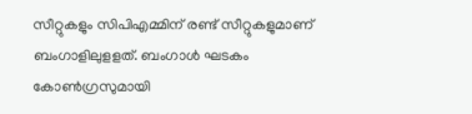സീറ്റുകളും സിപിഎമ്മിന് രണ്ട് സീറ്റുകളുമാണ് ബംഗാളിലുളളത്. ബംഗാള്‍ ഘടകം കോണ്‍ഗ്രസുമായി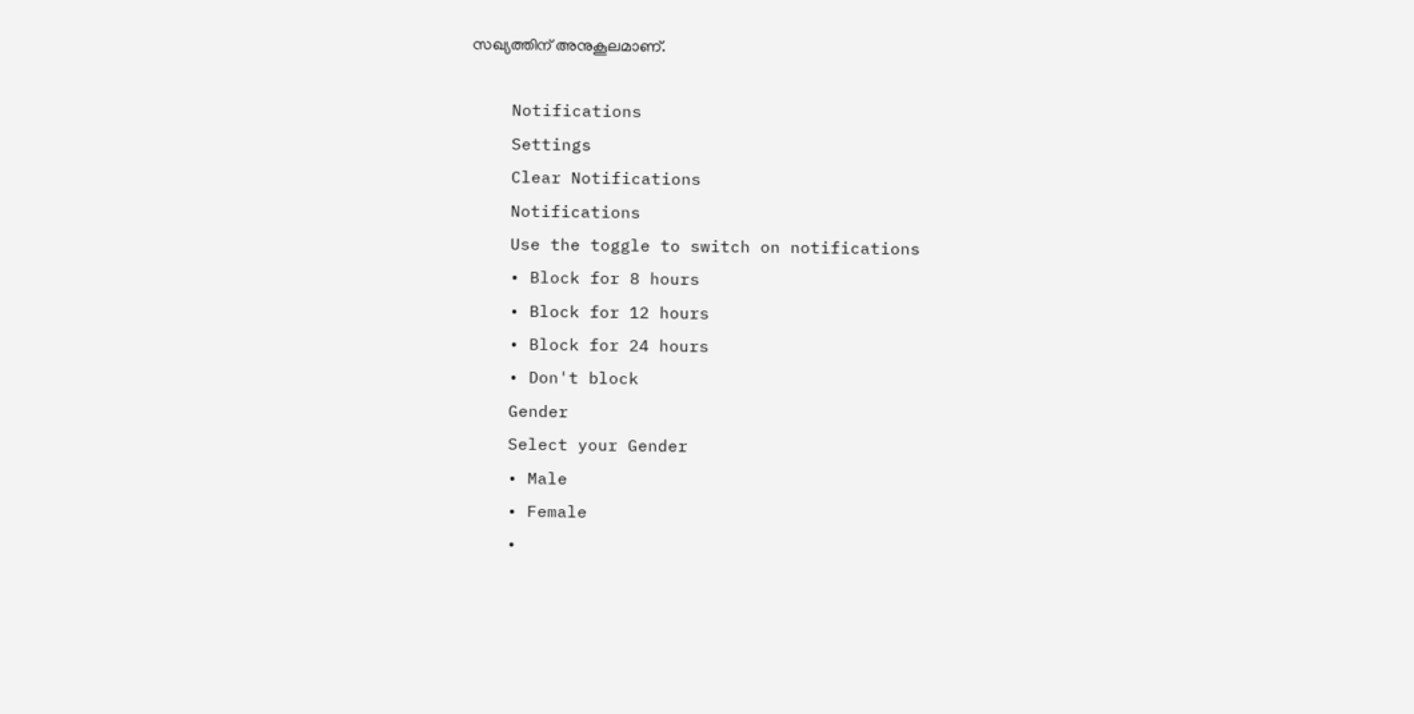സഖ്യത്തിന് അനുകൂലമാണ്.

    Notifications
    Settings
    Clear Notifications
    Notifications
    Use the toggle to switch on notifications
    • Block for 8 hours
    • Block for 12 hours
    • Block for 24 hours
    • Don't block
    Gender
    Select your Gender
    • Male
    • Female
    •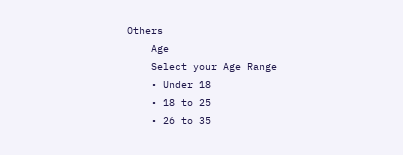Others
    Age
    Select your Age Range
    • Under 18
    • 18 to 25
    • 26 to 35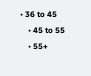• 36 to 45
    • 45 to 55
    • 55+